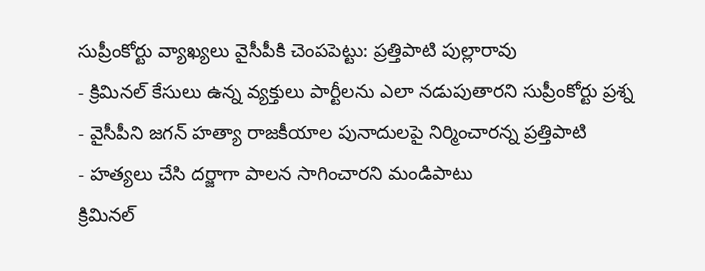సుప్రీంకోర్టు వ్యాఖ్యలు వైసీపీకి చెంపపెట్టు: ప్రత్తిపాటి పుల్లారావు
- క్రిమినల్ కేసులు ఉన్న వ్యక్తులు పార్టీలను ఎలా నడుపుతారని సుప్రీంకోర్టు ప్రశ్న
- వైసీపీని జగన్ హత్యా రాజకీయాల పునాదులపై నిర్మించారన్న ప్రత్తిపాటి
- హత్యలు చేసి దర్జాగా పాలన సాగించారని మండిపాటు
క్రిమినల్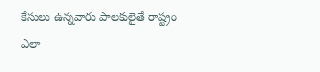కేసులు ఉన్నవారు పాలకులైతే రాష్ట్రం ఎలా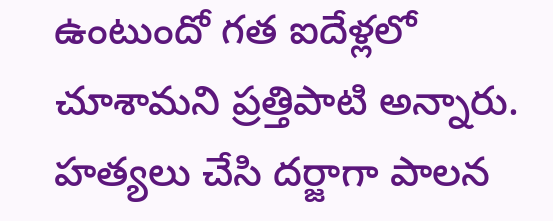ఉంటుందో గత ఐదేళ్లలో చూశామని ప్రత్తిపాటి అన్నారు. హత్యలు చేసి దర్జాగా పాలన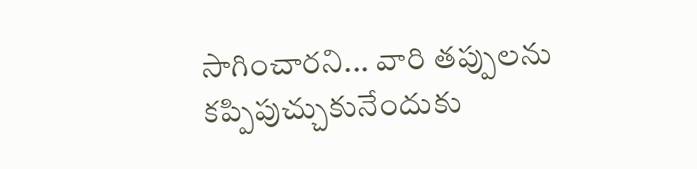సాగించారని... వారి తప్పులను కప్పిపుచ్చుకునేందుకు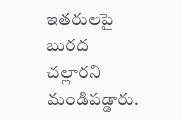ఇతరులపై బురద చల్లారని మండిపడ్డారు.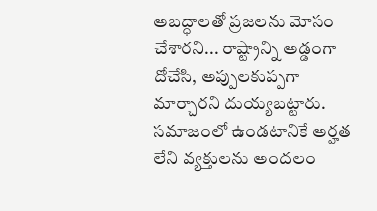అబద్ధాలతో ప్రజలను మోసం చేశారని... రాష్ట్రాన్ని అడ్డంగా దోచేసి, అప్పులకుప్పగా మార్చారని దుయ్యబట్టారు. సమాజంలో ఉండటానికే అర్హత లేని వ్యక్తులను అందలం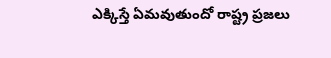ఎక్కిస్తే ఏమవుతుందో రాష్ట్ర ప్రజలు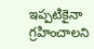ఇప్పటికైనా గ్రహించాలని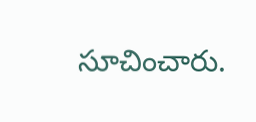సూచించారు.